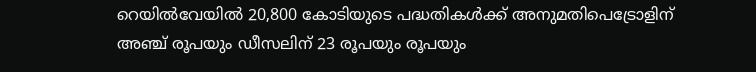റെയില്‍വേയില്‍ 20,800 കോടിയുടെ പദ്ധതികള്‍ക്ക് അനുമതിപെട്രോളിന് അഞ്ച് രൂപയും ഡീസലിന് 23 രൂപയും രൂപയും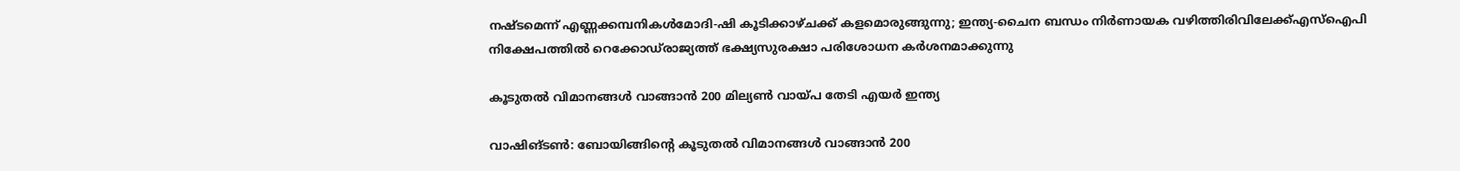നഷ്ടമെന്ന് എണ്ണക്കമ്പനികൾമോദി-ഷി കൂടിക്കാഴ്ചക്ക് കളമൊരുങ്ങുന്നു; ഇന്ത്യ-ചൈന ബന്ധം നിര്‍ണായക വഴിത്തിരിവിലേക്ക്എസ്‌ഐപി നിക്ഷേപത്തില്‍ റെക്കോഡ്‌രാജ്യത്ത് ഭക്ഷ്യസുരക്ഷാ പരിശോധന കർശനമാക്കുന്നു

കൂടുതൽ വിമാനങ്ങൾ വാങ്ങാൻ 200 മില്യൺ വായ്പ തേടി എയർ ഇന്ത്യ

വാഷിങ്ടൺ: ബോയിങ്ങിന്റെ കൂടുതൽ വിമാനങ്ങൾ വാങ്ങാൻ 200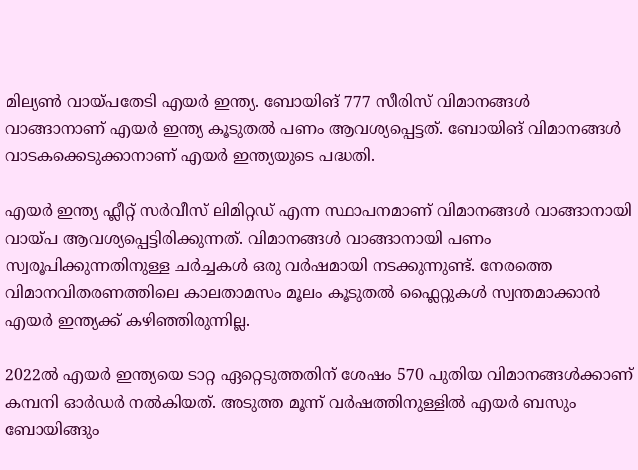മില്യൺ വായ്പതേടി എയർ ഇന്ത്യ. ബോയിങ് 777 സീരിസ് വിമാനങ്ങൾ വാങ്ങാനാണ് എയർ ഇന്ത്യ കൂടുതൽ പണം ആവശ്യപ്പെട്ടത്. ബോയിങ് വിമാനങ്ങൾ വാടകക്കെടുക്കാനാണ് എയർ ഇന്ത്യയുടെ പദ്ധതി.

എയർ ഇന്ത്യ ഫ്ലീറ്റ് സർവീസ് ലിമിറ്റഡ് എന്ന സ്ഥാപനമാണ് വിമാനങ്ങൾ വാങ്ങാനായി വായ്പ ആവശ്യപ്പെട്ടിരിക്കുന്നത്. വിമാനങ്ങൾ വാങ്ങാനായി പണം സ്വരൂപിക്കുന്നതിനുള്ള ചർച്ചകൾ ഒരു വർഷമായി നടക്കുന്നുണ്ട്. നേരത്തെ വിമാനവിതരണത്തിലെ കാലതാമസം മൂലം കൂടുതൽ ഫ്ലൈറ്റുകൾ സ്വന്തമാക്കാൻ എയർ ഇന്ത്യക്ക് കഴിഞ്ഞിരുന്നില്ല.

2022ൽ എയർ ഇന്ത്യയെ ടാറ്റ ഏറ്റെടുത്തതിന് ശേഷം 570 പുതിയ വിമാനങ്ങൾക്കാണ് കമ്പനി ഓർഡർ നൽകിയത്. അടുത്ത മൂന്ന് വർഷത്തിനുള്ളിൽ എയർ ബസും ബോയിങ്ങും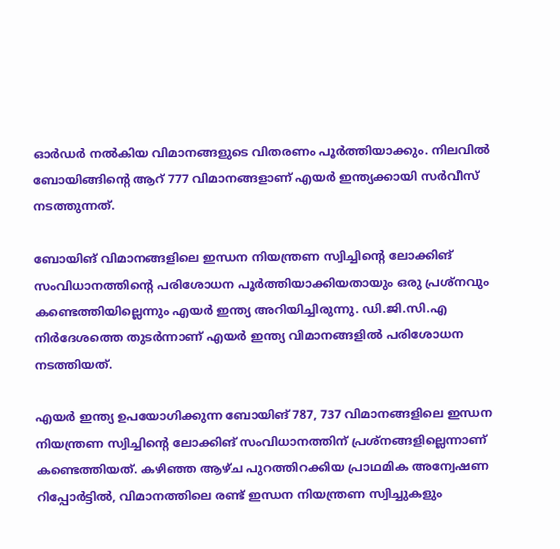ഓർഡർ നൽകിയ വിമാനങ്ങളുടെ വിതരണം പൂർത്തിയാക്കും. നിലവിൽ ബോയിങ്ങിന്റെ ആറ് 777 വിമാനങ്ങളാണ് എയർ ഇന്ത്യക്കായി സർവീസ് നടത്തുന്നത്.

ബോയിങ് വിമാനങ്ങളിലെ ഇന്ധന നിയന്ത്രണ സ്വിച്ചിന്റെ ലോക്കിങ് സംവിധാനത്തിന്‍റെ പരിശോധന പൂര്‍ത്തിയാക്കിയതായും ഒരു പ്രശ്‌നവും കണ്ടെത്തിയില്ലെന്നും എയര്‍ ഇന്ത്യ അറിയിച്ചിരുന്നു. ഡി.ജി.സി.എ നിർദേശത്തെ തുടർന്നാണ് എയർ ഇന്ത്യ വിമാനങ്ങളിൽ പരിശോധന നടത്തിയത്.

എയര്‍ ഇന്ത്യ ഉപയോഗിക്കുന്ന ബോയിങ് 787, 737 വിമാനങ്ങളിലെ ഇന്ധന നിയന്ത്രണ സ്വിച്ചിന്റെ ലോക്കിങ് സംവിധാനത്തിന് പ്രശ്‌നങ്ങളില്ലെന്നാണ് കണ്ടെത്തിയത്. കഴിഞ്ഞ ആഴ്ച പുറത്തിറക്കിയ പ്രാഥമിക അന്വേഷണ റിപ്പോർട്ടിൽ, വിമാനത്തിലെ രണ്ട് ഇന്ധന നിയന്ത്രണ സ്വിച്ചുകളും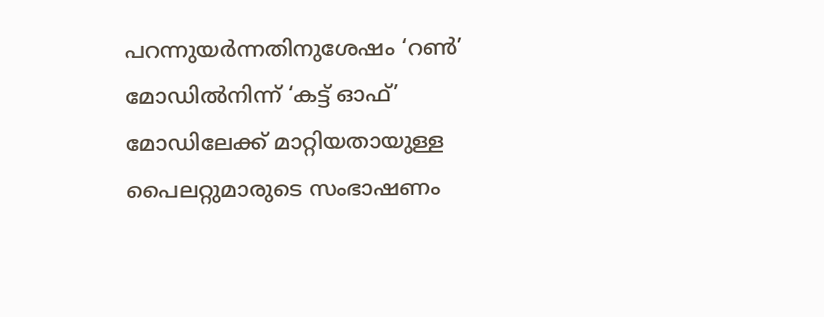പറന്നുയർന്നതിനുശേഷം ‘റൺ’ മോഡിൽനിന്ന് ‘കട്ട് ഓഫ്’ മോഡിലേക്ക് മാറ്റിയതായുള്ള പൈലറ്റുമാരുടെ സംഭാഷണം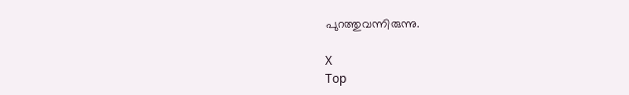പുറത്തുവന്നിരുന്നു.

X
Top